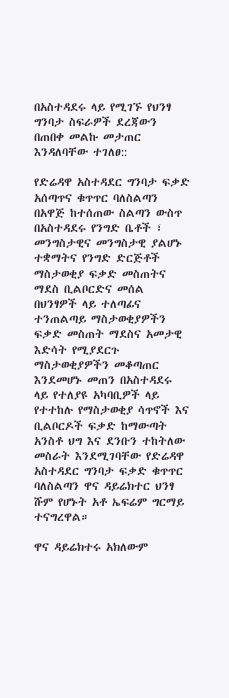በአስተዳደሩ ላይ የሚገኙ የህንፃ ግንባታ ስፍራዎች ደረጃውን በጠበቀ መልኩ መታጠር እንዳለባቸው ተገለፀ::

የድሬዳዋ አስተዳደር ግንባታ ፍቃድ አሰጣጥና ቁጥጥር ባለስልጣን በአዋጅ ከተሰጠው ስልጣን ውስጥ በአስተዳደሩ የንግድ ቤቶች ፣ መንግስታዊና መንግስታዊ ያልሆኑ ተቋማትና የንግድ ድርጅቶች ማስታወቂያ ፍቃድ መስጠትና ማደስ ቢልቦርድና መሰል በህንፃዎች ላይ ተለጣፊና ተንጠልጣይ ማስታወቂያዎችን ፍቃድ መስጠት ማደስና አመታዊ እድሳት የሚያደርጉ ማስታወቂያዎችን መቆጣጠር እንደመሆኑ መጠን በአስተዳደሩ ላይ የተለያዩ አካባቢዎች ላይ የተተከሉ የማስታወቂያ ሳጥኖች እና ቢልቦርዶች ፍቃድ ከማውጣት አንስቶ ህግ እና ደንቡን ተከትለው መስራት እንደሚገባቸው የድሬዳዋ አስተዳደር ግንባታ ፍቃድ ቁጥጥር ባለስልጣን ዋና ዳይሬክተር ህንፃ ሹም የሆኑት አቶ ኤፍሬም ግርማይ ተናግረዋል።

ዋና ዳይሬክተሩ አክለውም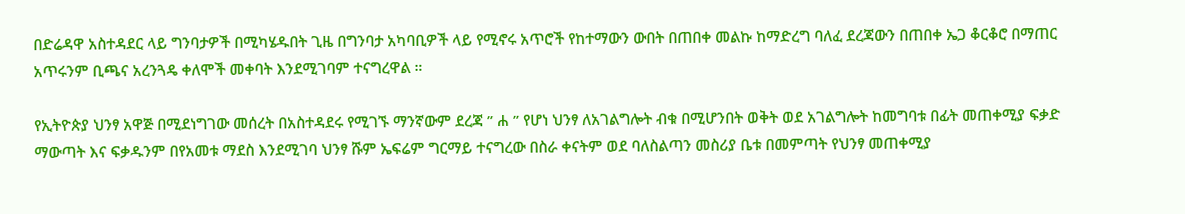በድሬዳዋ አስተዳደር ላይ ግንባታዎች በሚካሄዱበት ጊዜ በግንባታ አካባቢዎች ላይ የሚኖሩ አጥሮች የከተማውን ውበት በጠበቀ መልኩ ከማድረግ ባለፈ ደረጃውን በጠበቀ ኤጋ ቆርቆሮ በማጠር አጥሩንም ቢጫና አረንጓዴ ቀለሞች መቀባት እንደሚገባም ተናግረዋል ።

የኢትዮጵያ ህንፃ አዋጅ በሚደነግገው መሰረት በአስተዳደሩ የሚገኙ ማንኛውም ደረጃ ” ሐ ” የሆነ ህንፃ ለአገልግሎት ብቁ በሚሆንበት ወቅት ወደ አገልግሎት ከመግባቱ በፊት መጠቀሚያ ፍቃድ ማውጣት እና ፍቃዱንም በየአመቱ ማደስ እንደሚገባ ህንፃ ሹም ኤፍሬም ግርማይ ተናግረው በስራ ቀናትም ወደ ባለስልጣን መስሪያ ቤቱ በመምጣት የህንፃ መጠቀሚያ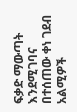ፍቃድ ማውጣት እንደሚገባና በተሰጠው ቀነ ገደብ አልሚዎች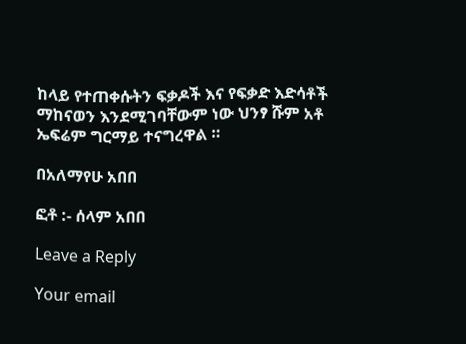ከላይ የተጠቀሱትን ፍቃዶች እና የፍቃድ እድሳቶች ማከናወን እንደሚገባቸውም ነው ህንፃ ሹም አቶ ኤፍሬም ግርማይ ተናግረዋል ።

በአለማየሁ አበበ

ፎቶ :- ሰላም አበበ

Leave a Reply

Your email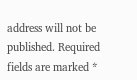address will not be published. Required fields are marked *